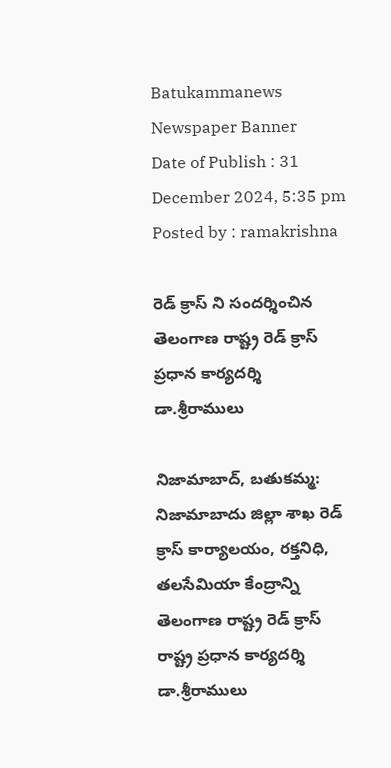Batukammanews
Newspaper Banner
Date of Publish : 31 December 2024, 5:35 pm Posted by : ramakrishna

రెడ్ క్రాస్ ని సందర్శించిన తెలంగాణ రాష్ట్ర రెడ్ క్రాస్ ప్రధాన కార్యదర్శి డా.శ్రీరాములు

నిజామాబాద్, బతుకమ్మ: నిజామాబాదు జిల్లా శాఖ రెడ్ క్రాస్ కార్యాలయం, రక్తనిధి, తలసేమియా కేంద్రాన్ని  తెలంగాణ రాష్ట్ర రెడ్ క్రాస్ రాష్ట్ర ప్రధాన కార్యదర్శి డా.శ్రీరాములు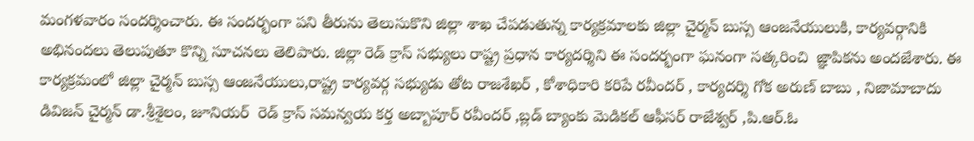మంగళవారం సందర్శించారు. ఈ సందర్భంగా పని తీరును తెలుసుకొని జిల్లా శాఖ చేపడుతున్న కార్యక్రమాలకు జిల్లా చైర్మన్ బుస్స ఆంజనేయులుకి, కార్యవర్గానికి అభినందలు తెలుపుతూ కొన్ని సూచనలు తెలిపారు. జిల్లా రెడ్ క్రాస్ సభ్యులు రాష్ట్ర ప్రధాన కార్యదర్శిని ఈ సందర్భంగా ఘనంగా సత్కరించి  జ్ఞాపికను అందజేశారు. ఈ కార్యక్రమంలో జిల్లా చైర్మన్ బుస్స ఆంజనేయులు,రాష్ట్ర కార్యవర్గ సభ్యుడు తోట రాజశేఖర్ , కోశాధికారి కరిపే రవీందర్ , కార్యదర్శి గోక అరుణ్ బాబు , నిజామాబాదు డివిజన్ చైర్మన్ డా.శ్రీశైలం, జూనియర్  రెడ్ క్రాస్ సమన్వయ కర్త అబ్బాపూర్ రవీందర్ ,బ్లడ్ బ్యాంకు మెడికల్ ఆఫీసర్ రాజేశ్వర్ ,పి.ఆర్.ఓ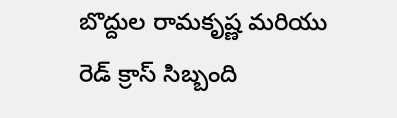బొద్దుల రామకృష్ణ మరియు రెడ్ క్రాస్ సిబ్బంది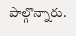పాల్గొన్నారు.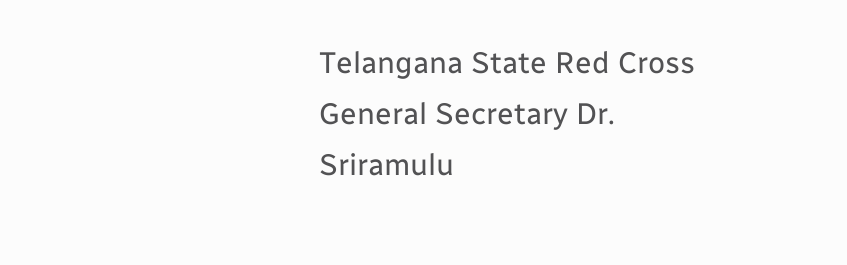Telangana State Red Cross General Secretary Dr. Sriramulu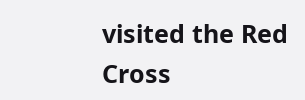visited the Red Cross